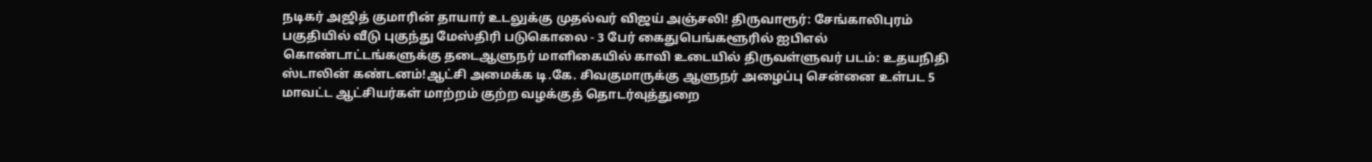நடிகர் அஜித் குமாரின் தாயார் உடலுக்கு முதல்வர் விஜய் அஞ்சலி! திருவாரூர்: சேங்காலிபுரம் பகுதியில் வீடு புகுந்து மேஸ்திரி படுகொலை - 3 பேர் கைதுபெங்களூரில் ஐபிஎல் கொண்டாட்டங்களுக்கு தடைஆளுநர் மாளிகையில் காவி உடையில் திருவள்ளுவர் படம்: உதயநிதி ஸ்டாலின் கண்டனம்!ஆட்சி அமைக்க டி.கே. சிவகுமாருக்கு ஆளுநர் அழைப்பு சென்னை உள்பட 5 மாவட்ட ஆட்சியர்கள் மாற்றம் குற்ற வழக்குத் தொடர்வுத்துறை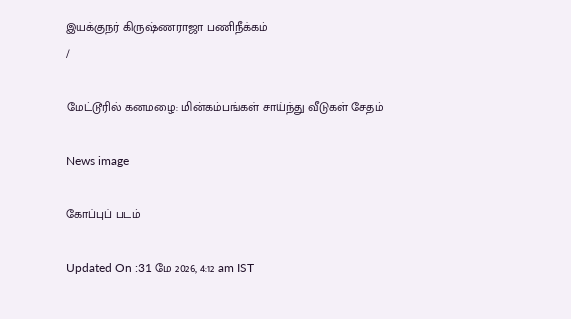இயக்குநர் கிருஷ்ணராஜா பணிநீக்கம்
/

மேட்டூரில் கனமழை: மின்கம்பங்கள் சாய்ந்து வீடுகள் சேதம்

News image

கோப்புப் படம்

Updated On :31 மே 2026, 4:12 am IST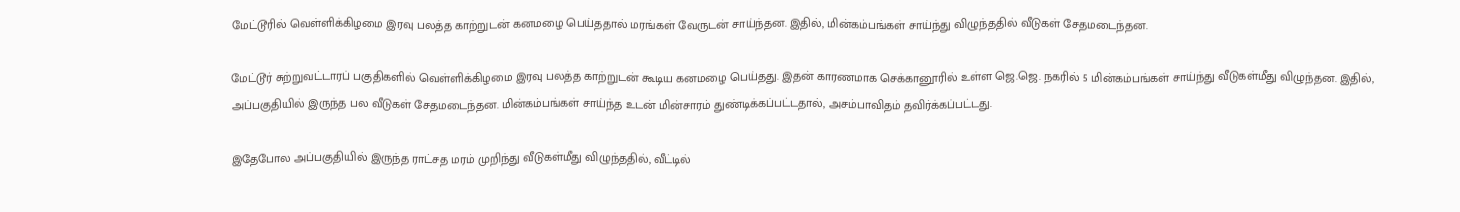மேட்டூரில் வெள்ளிக்கிழமை இரவு பலத்த காற்றுடன் கனமழை பெய்ததால் மரங்கள் வேருடன் சாய்ந்தன. இதில், மின்கம்பங்கள் சாய்ந்து விழுந்ததில் வீடுகள் சேதமடைந்தன.

மேட்டூர் சுற்றுவட்டாரப் பகுதிகளில் வெள்ளிக்கிழமை இரவு பலத்த காற்றுடன் கூடிய கனமழை பெய்தது. இதன் காரணமாக செக்கானூரில் உள்ள ஜெ.ஜெ. நகரில் 5 மின்கம்பங்கள் சாய்ந்து வீடுகள்மீது விழுந்தன. இதில், அப்பகுதியில் இருந்த பல வீடுகள் சேதமடைந்தன. மின்கம்பங்கள் சாய்ந்த உடன் மின்சாரம் துண்டிக்கப்பட்டதால், அசம்பாவிதம் தவிர்க்கப்பட்டது.

இதேபோல அப்பகுதியில் இருந்த ராட்சத மரம் முறிந்து வீடுகள்மீது விழுந்ததில், வீட்டில்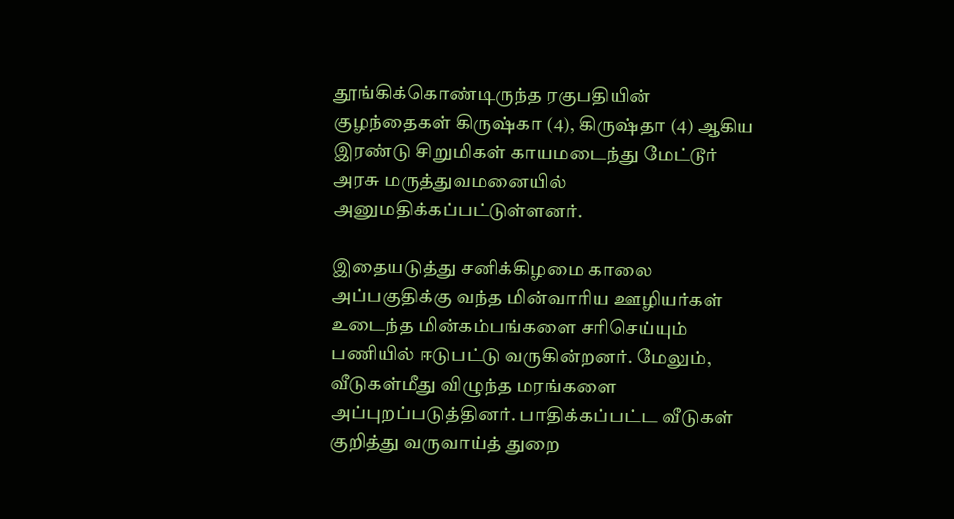தூங்கிக்கொண்டிருந்த ரகுபதியின் குழந்தைகள் கிருஷ்கா (4), கிருஷ்தா (4) ஆகிய இரண்டு சிறுமிகள் காயமடைந்து மேட்டூர் அரசு மருத்துவமனையில் அனுமதிக்கப்பட்டுள்ளனர்.

இதையடுத்து சனிக்கிழமை காலை அப்பகுதிக்கு வந்த மின்வாரிய ஊழியர்கள் உடைந்த மின்கம்பங்களை சரிசெய்யும் பணியில் ஈடுபட்டு வருகின்றனர். மேலும், வீடுகள்மீது விழுந்த மரங்களை அப்புறப்படுத்தினர். பாதிக்கப்பட்ட வீடுகள் குறித்து வருவாய்த் துறை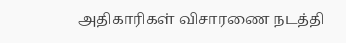அதிகாரிகள் விசாரணை நடத்தி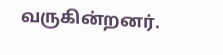வருகின்றனர்.